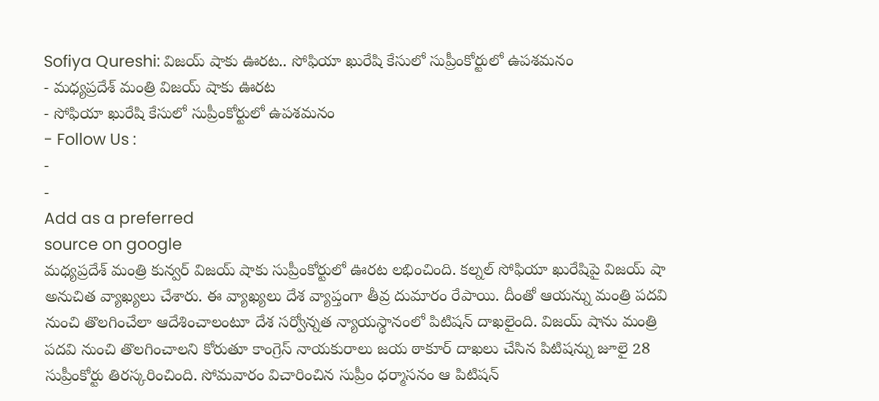Sofiya Qureshi: విజయ్ షాకు ఊరట.. సోఫియా ఖురేషి కేసులో సుప్రీంకోర్టులో ఉపశమనం
- మధ్యప్రదేశ్ మంత్రి విజయ్ షాకు ఊరట
- సోఫియా ఖురేషి కేసులో సుప్రీంకోర్టులో ఉపశమనం
- Follow Us :
-
-
Add as a preferred
source on google
మధ్యప్రదేశ్ మంత్రి కున్వర్ విజయ్ షాకు సుప్రీంకోర్టులో ఊరట లభించింది. కల్నల్ సోఫియా ఖురేషిపై విజయ్ షా అనుచిత వ్యాఖ్యలు చేశారు. ఈ వ్యాఖ్యలు దేశ వ్యాప్తంగా తీవ్ర దుమారం రేపాయి. దీంతో ఆయన్ను మంత్రి పదవి నుంచి తొలగించేలా ఆదేశించాలంటూ దేశ సర్వోన్నత న్యాయస్థానంలో పిటిషన్ దాఖలైంది. విజయ్ షాను మంత్రి పదవి నుంచి తొలగించాలని కోరుతూ కాంగ్రెస్ నాయకురాలు జయ ఠాకూర్ దాఖలు చేసిన పిటిషన్ను జూలై 28 సుప్రీంకోర్టు తిరస్కరించింది. సోమవారం విచారించిన సుప్రీం ధర్మాసనం ఆ పిటిషన్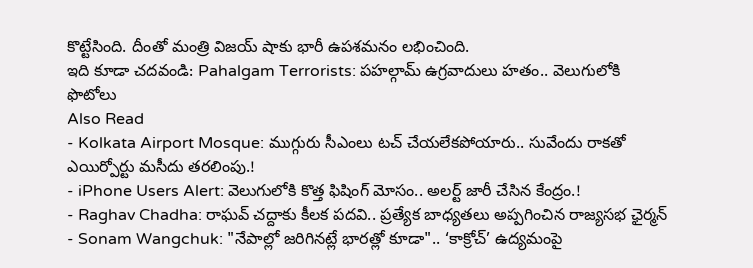కొట్టేసింది. దీంతో మంత్రి విజయ్ షాకు భారీ ఉపశమనం లభించింది.
ఇది కూడా చదవండి: Pahalgam Terrorists: పహల్గామ్ ఉగ్రవాదులు హతం.. వెలుగులోకి ఫొటోలు
Also Read
- Kolkata Airport Mosque: ముగ్గురు సీఎంలు టచ్ చేయలేకపోయారు.. సువేందు రాకతో ఎయిర్పోర్టు మసీదు తరలింపు.!
- iPhone Users Alert: వెలుగులోకి కొత్త ఫిషింగ్ మోసం.. అలర్ట్ జారీ చేసిన కేంద్రం.!
- Raghav Chadha: రాఘవ్ చద్దాకు కీలక పదవి.. ప్రత్యేక బాధ్యతలు అప్పగించిన రాజ్యసభ ఛైర్మన్
- Sonam Wangchuk: "నేపాల్లో జరిగినట్లే భారత్లో కూడా".. ‘కాక్రోచ్’ ఉద్యమంపై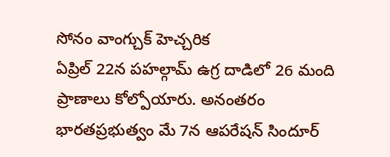సోనం వాంగ్చుక్ హెచ్చరిక
ఏప్రిల్ 22న పహల్గామ్ ఉగ్ర దాడిలో 26 మంది ప్రాణాలు కోల్పోయారు. అనంతరం భారతప్రభుత్వం మే 7న ఆపరేషన్ సిందూర్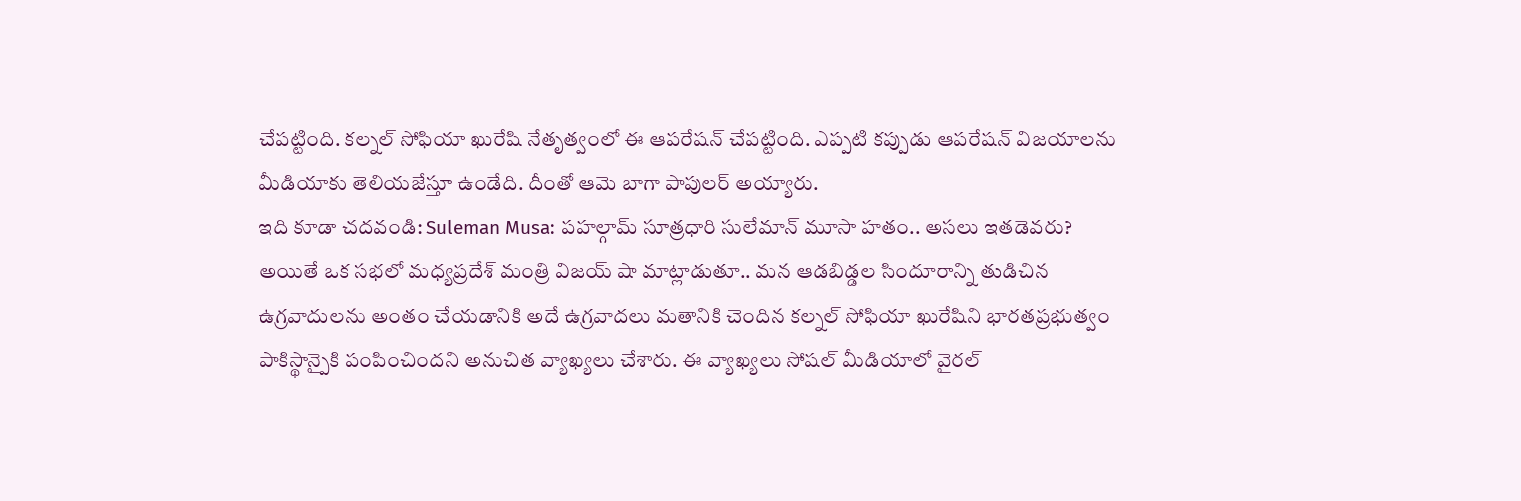చేపట్టింది. కల్నల్ సోఫియా ఖురేషి నేతృత్వంలో ఈ ఆపరేషన్ చేపట్టింది. ఎప్పటి కప్పుడు ఆపరేషన్ విజయాలను మీడియాకు తెలియజేస్తూ ఉండేది. దీంతో ఆమె బాగా పాపులర్ అయ్యారు.
ఇది కూడా చదవండి: Suleman Musa: పహల్గామ్ సూత్రధారి సులేమాన్ మూసా హతం.. అసలు ఇతడెవరు?
అయితే ఒక సభలో మధ్యప్రదేశ్ మంత్రి విజయ్ షా మాట్లాడుతూ.. మన ఆడబిడ్డల సిందూరాన్ని తుడిచిన ఉగ్రవాదులను అంతం చేయడానికి అదే ఉగ్రవాదలు మతానికి చెందిన కల్నల్ సోఫియా ఖురేషిని భారతప్రభుత్వం పాకిస్థాన్పైకి పంపించిందని అనుచిత వ్యాఖ్యలు చేశారు. ఈ వ్యాఖ్యలు సోషల్ మీడియాలో వైరల్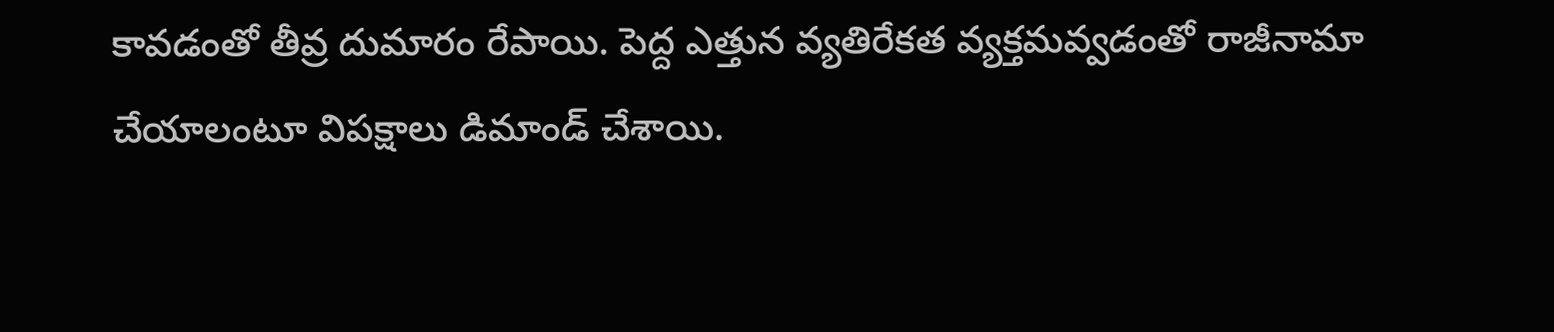కావడంతో తీవ్ర దుమారం రేపాయి. పెద్ద ఎత్తున వ్యతిరేకత వ్యక్తమవ్వడంతో రాజీనామా చేయాలంటూ విపక్షాలు డిమాండ్ చేశాయి.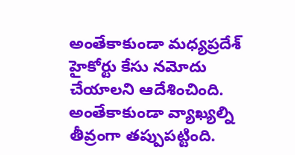అంతేకాకుండా మధ్యప్రదేశ్ హైకోర్టు కేసు నమోదు చేయాలని ఆదేశించింది. అంతేకాకుండా వ్యాఖ్యల్ని తీవ్రంగా తప్పుపట్టింది.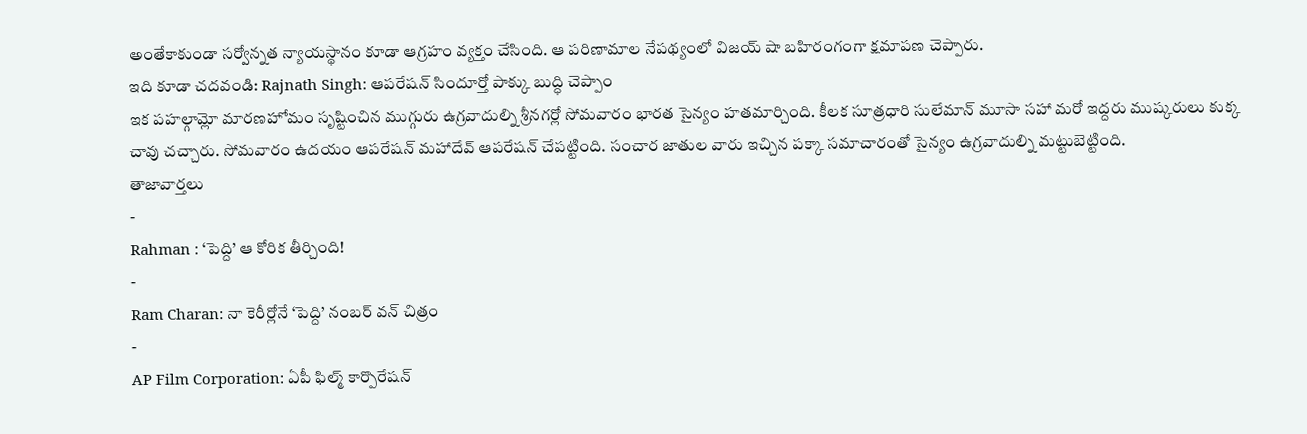అంతేకాకుండా సర్వోన్నత న్యాయస్థానం కూడా ఆగ్రహం వ్యక్తం చేసింది. ఆ పరిణామాల నేపథ్యంలో విజయ్ షా బహిరంగంగా క్షమాపణ చెప్పారు.
ఇది కూడా చదవండి: Rajnath Singh: ఆపరేషన్ సిందూర్తో పాక్కు బుద్ధి చెప్పాం
ఇక పహల్గామ్లో మారణహోమం సృష్టించిన ముగ్గురు ఉగ్రవాదుల్ని శ్రీనగర్లో సోమవారం భారత సైన్యం హతమార్చింది. కీలక సూత్రధారి సులేమాన్ మూసా సహా మరో ఇద్దరు ముష్కరులు కుక్క చావు చచ్చారు. సోమవారం ఉదయం ఆపరేషన్ మహాదేవ్ ఆపరేషన్ చేపట్టింది. సంచార జాతుల వారు ఇచ్చిన పక్కా సమాచారంతో సైన్యం ఉగ్రవాదుల్ని మట్టుబెట్టింది.
తాజావార్తలు
-
Rahman : ‘పెద్ది’ ఆ కోరిక తీర్చింది!
-
Ram Charan: నా కెరీర్లోనే ‘పెద్ది’ నంబర్ వన్ చిత్రం
-
AP Film Corporation: ఏపీ ఫిల్మ్ కార్పొరేషన్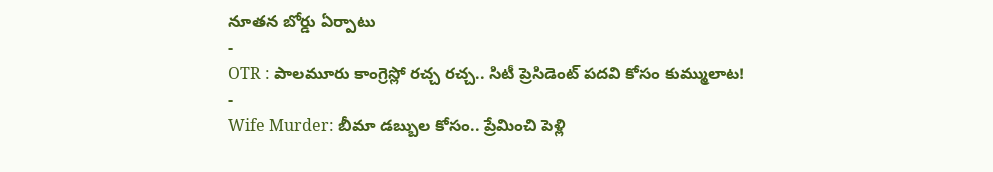నూతన బోర్డు ఏర్పాటు
-
OTR : పాలమూరు కాంగ్రెస్లో రచ్చ రచ్చ.. సిటీ ప్రెసిడెంట్ పదవి కోసం కుమ్ములాట!
-
Wife Murder: బీమా డబ్బుల కోసం.. ప్రేమించి పెళ్లి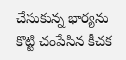చేసుకున్న భార్యను కొట్టి చంపేసిన కీచక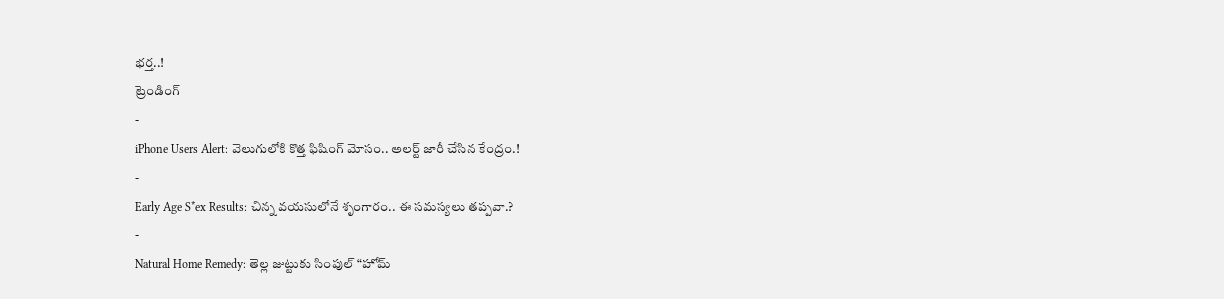భర్త..!
ట్రెండింగ్
-
iPhone Users Alert: వెలుగులోకి కొత్త ఫిషింగ్ మోసం.. అలర్ట్ జారీ చేసిన కేంద్రం.!
-
Early Age S*ex Results: చిన్న వయసులోనే శృంగారం.. ఈ సమస్యలు తప్పవా.?
-
Natural Home Remedy: తెల్ల జుట్టుకు సింపుల్ “హోమ్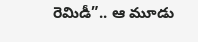రెమిడీ”.. ఆ మూడు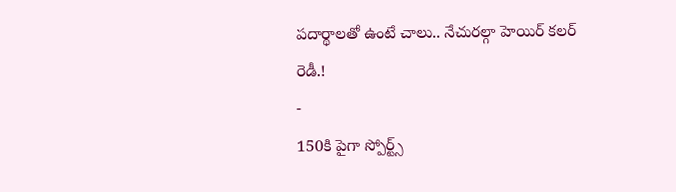పదార్థాలతో ఉంటే చాలు.. నేచురల్గా హెయిర్ కలర్ రెడీ.!
-
150కి పైగా స్పోర్ట్స్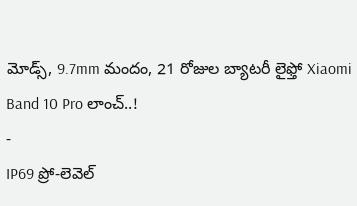మోడ్స్, 9.7mm మందం, 21 రోజుల బ్యాటరీ లైఫ్తో Xiaomi Band 10 Pro లాంచ్..!
-
IP69 ప్రో-లెవెల్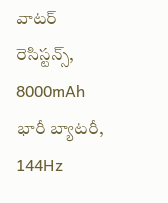వాటర్ రెసిస్టన్స్, 8000mAh భారీ బ్యాటరీ, 144Hz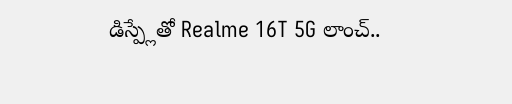డిస్ప్లేతో Realme 16T 5G లాంచ్..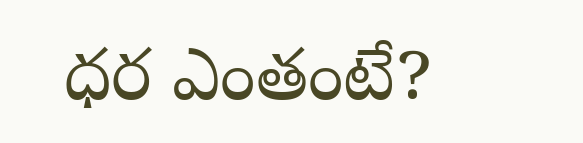ధర ఎంతంటే?